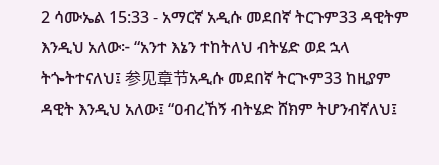2 ሳሙኤል 15:33 - አማርኛ አዲሱ መደበኛ ትርጉም33 ዳዊትም እንዲህ አለው፦ “አንተ እኔን ተከትለህ ብትሄድ ወደ ኋላ ትጐትተናለህ፤ 参见章节አዲሱ መደበኛ ትርጒም33 ከዚያም ዳዊት እንዲህ አለው፤ “ዐብረኸኝ ብትሄድ ሸክም ትሆንብኛለህ፤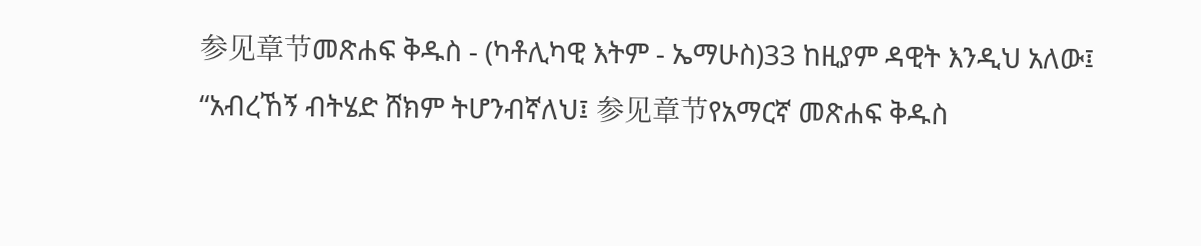参见章节መጽሐፍ ቅዱስ - (ካቶሊካዊ እትም - ኤማሁስ)33 ከዚያም ዳዊት እንዲህ አለው፤ “አብረኸኝ ብትሄድ ሸክም ትሆንብኛለህ፤ 参见章节የአማርኛ መጽሐፍ ቅዱስ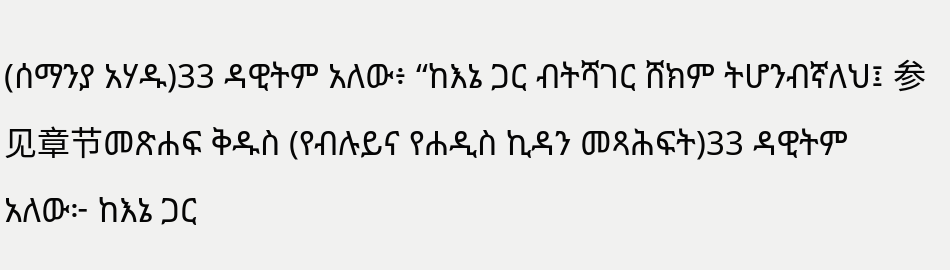(ሰማንያ አሃዱ)33 ዳዊትም አለው፥ “ከእኔ ጋር ብትሻገር ሸክም ትሆንብኛለህ፤ 参见章节መጽሐፍ ቅዱስ (የብሉይና የሐዲስ ኪዳን መጻሕፍት)33 ዳዊትም አለው፦ ከእኔ ጋር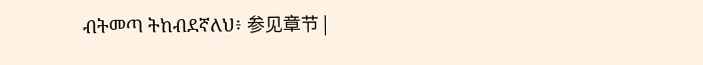ብትመጣ ትከብደኛለህ፥ 参见章节 |